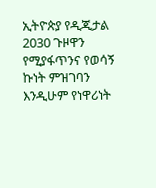ኢትዮጵያ የዲጂታል 2030 ጉዞዋን የሚያፋጥንና የወሳኝ ኩነት ምዝገባን እንዲሁም የነዋሪነት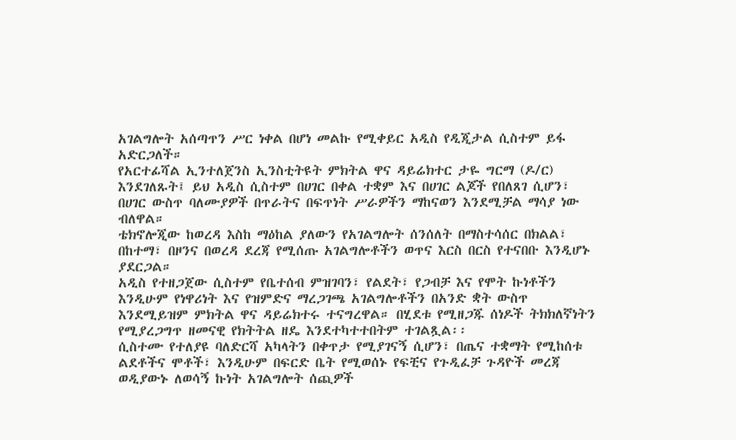አገልግሎት አሰጣጥን ሥር ነቀል በሆነ መልኩ የሚቀይር አዲስ የዲጂታል ሲስተም ይፋ አድርጋለች።
የአርተፊሻል ኢንተለጀንስ ኢንስቲትዩት ምክትል ዋና ዳይሬክተር ታዬ ግርማ (ዶ/ር) እንደገለጹት፤ ይህ አዲስ ሲስተም በሀገር በቀል ተቋም እና በሀገር ልጆች የበለጸገ ሲሆን፣ በሀገር ውስጥ ባለሙያዎች በጥራትና በፍጥነት ሥራዎችን ማከናወን እንደሚቻል ማሳያ ነው ብለዋል።
ቴክኖሎጂው ከወረዳ እስከ ማዕከል ያለውን የአገልግሎት ሰንሰለት በማስተሳሰር በክልል፣ በከተማ፣ በዞንና በወረዳ ደረጃ የሚሰጡ አገልግሎቶችን ወጥና እርስ በርስ የተናበቡ እንዲሆኑ ያደርጋል።
አዲስ የተዘጋጀው ሲስተም የቤተሰብ ምዝገባን፣ የልደት፣ የጋብቻ እና የሞት ኩነቶችን እንዲሁም የነዋሪነት እና የዝምድና ማረጋገጫ አገልግሎቶችን በአንድ ቋት ውስጥ እንደሚይዝም ምክትል ዋና ዳይሬክተሩ ተናግረዋል። በሂደቱ የሚዘጋጁ ሰነዶች ትክክለኛነትን የሚያረጋግጥ ዘመናዊ የክትትል ዘዴ እንደተካተተበትም ተገልጿል፡፡
ሲስተሙ የተለያዩ ባለድርሻ አካላትን በቀጥታ የሚያገናኝ ሲሆን፣ በጤና ተቋማት የሚከሰቱ ልደቶችና ሞቶች፣ እንዲሁም በፍርድ ቤት የሚወሰኑ የፍቺና የጉዲፈቻ ጉዳዮች መረጃ ወዲያውኑ ለወሳኝ ኩነት አገልግሎት ሰጪዎች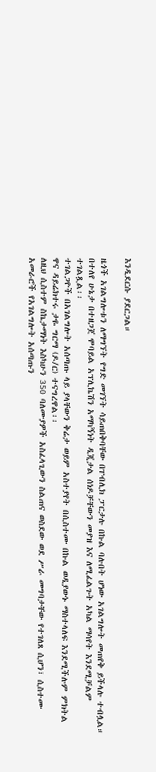እንዲደርሱ ያደርጋል።

ዜጎች አገልግሎቱን ለማግኘት የግድ መገኘት ሳይጠበቅባቸው በፐብሊክ ፓርታሉ በኩል ባሉበት ሆነው አገልግሎት መጠየቅ ይችላሉ ተብሏል።
በተለየ ሁኔታ በተዘጋጀ ሞባይል አፕሊኬሽን አማካኝነት ዲጂታል ሰነዶቻቸውን መያዝ እና ለሚፈልጉት አካል ማሳየት እንደሚቻልም ተገልጿል፡፡
ተገልጋዮች በአገልግሎት አሰጣጡ ላይ ያላቸውን ቅሬታ ወይም አስተያየት በሲስተሙ በኩል ወዲያውኑ ማስተላለፍ እንደሚችሉም ምክትል ዋና ዳይሬክተሩ ታዬ ግርማ (ዶ/ር) ተናግረዋል፡፡
ለዚህ ሲስተም ስኬታማነት እስካሁን 350 ባለሙያዎች አስፈላጊውን ስልጠና ወስደው ወደ ሥራ መግባታቸው የተገለጸ ሲሆን፣ ሲስተሙ አመራሮች የአገልግሎት አሰጣጡን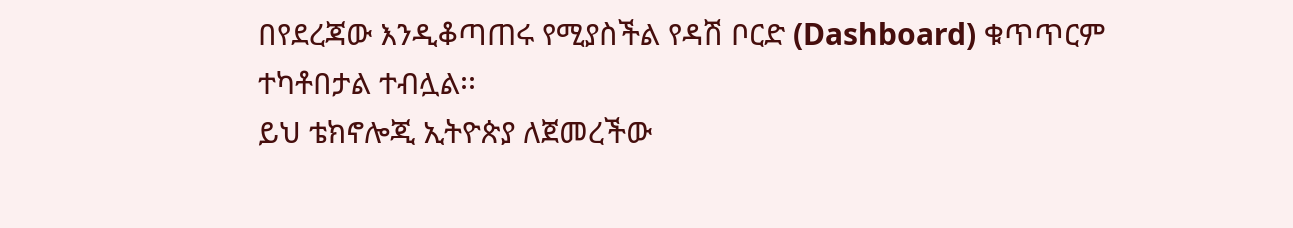በየደረጃው እንዲቆጣጠሩ የሚያስችል የዳሽ ቦርድ (Dashboard) ቁጥጥርም ተካቶበታል ተብሏል፡፡
ይህ ቴክኖሎጂ ኢትዮጵያ ለጀመረችው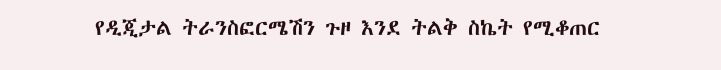የዲጂታል ትራንስፎርሜሽን ጉዞ እንደ ትልቅ ስኬት የሚቆጠር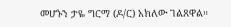መሆኑን ታዬ ግርማ (ዶ/ር) አክለው ገልጸዋል።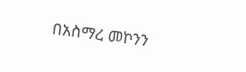በአስማረ መኮንን